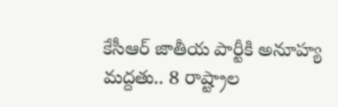కేసీఆర్ జాతీయ పార్టీకి అనూహ్య మద్దతు.. 8 రాష్ట్రాల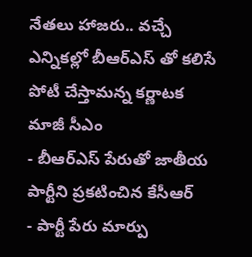నేతలు హాజరు.. వచ్చే ఎన్నికల్లో బీఆర్ఎస్ తో కలిసే పోటీ చేస్తామన్న కర్ణాటక మాజీ సీఎం
- బీఆర్ఎస్ పేరుతో జాతీయ పార్టీని ప్రకటించిన కేసీఆర్
- పార్టీ పేరు మార్పు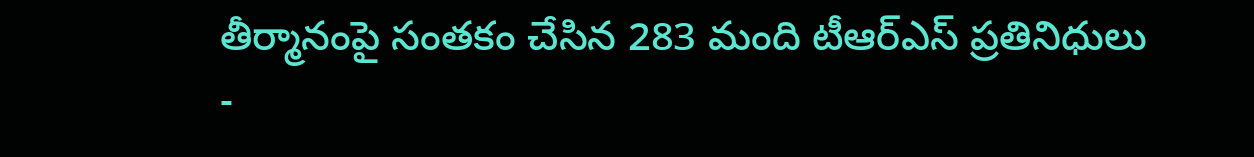తీర్మానంపై సంతకం చేసిన 283 మంది టీఆర్ఎస్ ప్రతినిధులు
-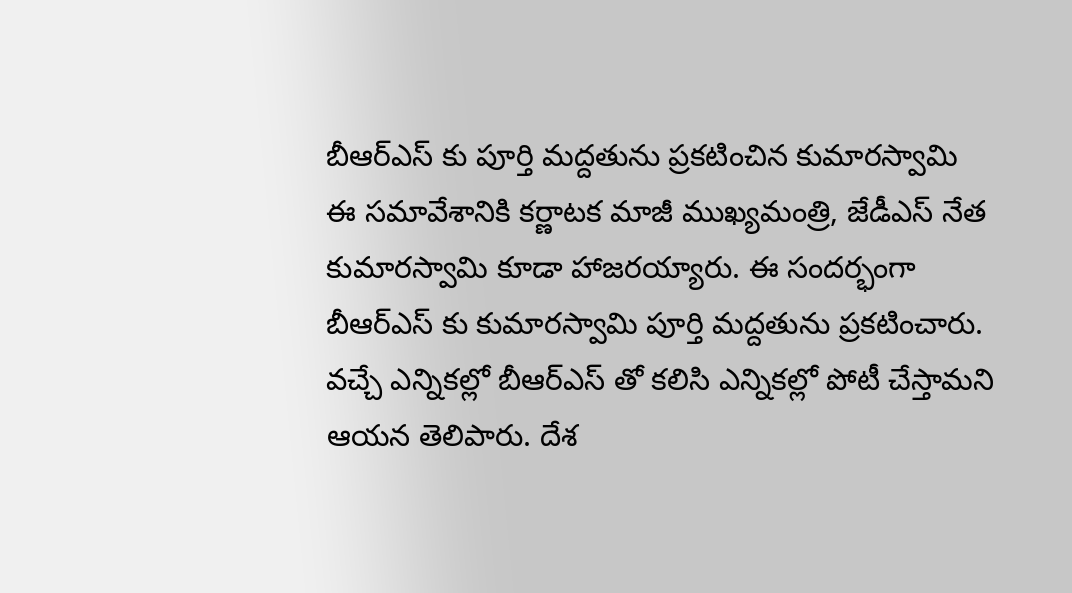బీఆర్ఎస్ కు పూర్తి మద్దతును ప్రకటించిన కుమారస్వామి
ఈ సమావేశానికి కర్ణాటక మాజీ ముఖ్యమంత్రి, జేడీఎస్ నేత కుమారస్వామి కూడా హాజరయ్యారు. ఈ సందర్భంగా బీఆర్ఎస్ కు కుమారస్వామి పూర్తి మద్దతును ప్రకటించారు. వచ్చే ఎన్నికల్లో బీఆర్ఎస్ తో కలిసి ఎన్నికల్లో పోటీ చేస్తామని ఆయన తెలిపారు. దేశ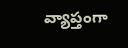వ్యాప్తంగా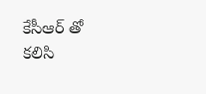కేసీఆర్ తో కలిసి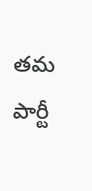తమ పార్టీ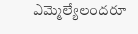ఎమ్మెల్యేలందరూ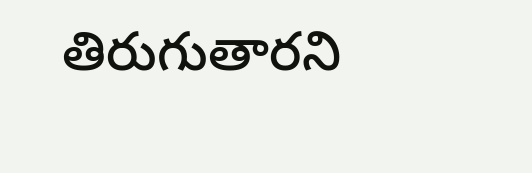తిరుగుతారని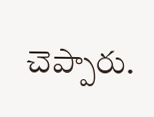చెప్పారు.